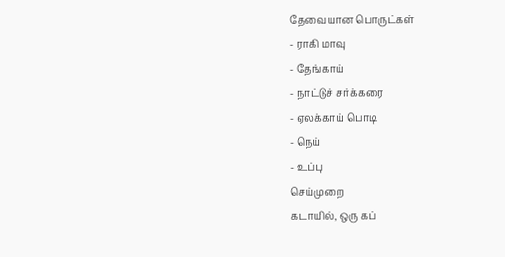தேவையான பொருட்கள்
- ராகி மாவு
- தேங்காய்
- நாட்டுச் சர்க்கரை
- ஏலக்காய் பொடி
- நெய்
- உப்பு
செய்முறை
கடாயில், ஒரு கப்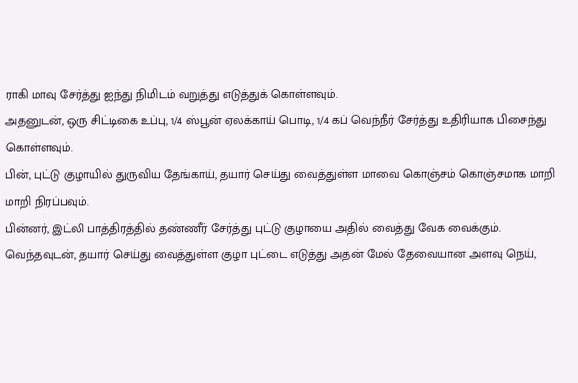ராகி மாவு சேர்த்து ஐந்து நிமிடம் வறுத்து எடுத்துக் கொள்ளவும்.
அதனுடன், ஒரு சிட்டிகை உப்பு, 1/4 ஸ்பூன் ஏலக்காய் பொடி, 1/4 கப் வெந்நீர் சேர்த்து உதிரியாக பிசைந்து கொள்ளவும்.
பின், புட்டு குழாயில் துருவிய தேங்காய், தயார் செய்து வைத்துள்ள மாவை கொஞ்சம் கொஞ்சமாக மாறி மாறி நிரப்பவும்.
பின்னர், இட்லி பாத்திரத்தில் தண்ணீர் சேர்த்து புட்டு குழாயை அதில் வைத்து வேக வைக்கும்.
வெந்தவுடன், தயார் செய்து வைத்துள்ள குழா புட்டை எடுத்து அதன் மேல் தேவையான அளவு நெய்,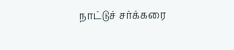நாட்டுச் சர்க்கரை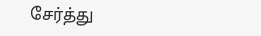சேர்த்து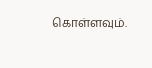கொள்ளவும்.